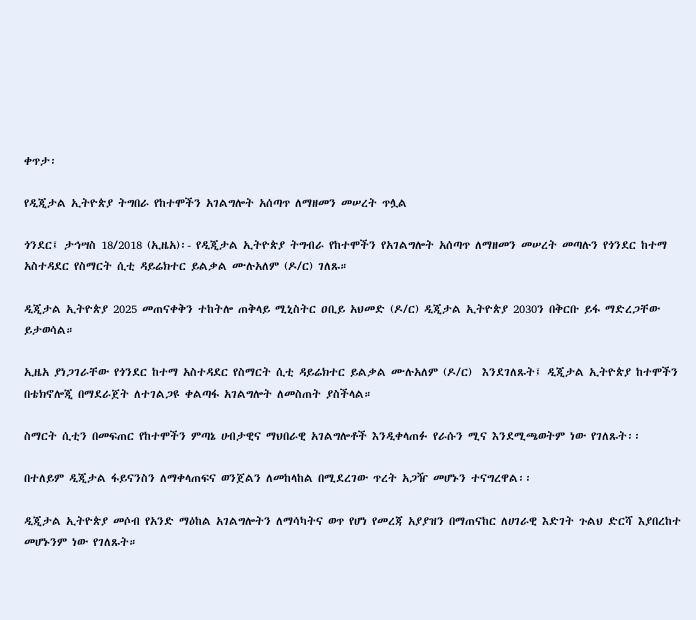ቀጥታ፡

የዲጂታል ኢትዮጵያ ትግበራ የከተሞችን አገልግሎት አሰጣጥ ለማዘመን መሠረት ጥሏል

ጎንደር፤ ታኅሣስ 18/2018 (ኢዜአ)፡- የዲጂታል ኢትዮጵያ ትግብራ የከተሞችን የአገልግሎት አሰጣጥ ለማዘመን መሠረት መጣሉን የጎንደር ከተማ አስተዳደር የስማርት ሲቲ ዳይሬክተር ይልቃል ሙሉአለም (ዶ/ር) ገለጹ።

ዲጂታል ኢትዮጵያ 2025 መጠናቀቅን ተከትሎ ጠቅላይ ሚኒስትር ዐቢይ አህመድ (ዶ/ር) ዲጂታል ኢትዮጵያ 2030ን በቅርቡ ይፋ ማድረጋቸው ይታወሳል።

ኢዜአ ያነጋገራቸው የጎንደር ከተማ አስተዳደር የስማርት ሲቲ ዳይሬክተር ይልቃል ሙሉአለም (ዶ/ር)  እንደገለጹት፤ ዲጂታል ኢትዮጵያ ከተሞችን በቴክኖሎጂ በማደራጀት ለተገልጋዩ ቀልጣፋ አገልግሎት ለመስጠት ያስችላል።

ስማርት ሲቲን በመፍጠር የከተሞችን ምጣኔ ሀብታዊና ማህበራዊ አገልግሎቶች እንዲቀላጠፉ የራሱን ሚና እንደሚጫወትም ነው የገለጹት፡፡

በተለይም ዲጂታል ፋይናንስን ለማቀላጠፍና ወንጀልን ለመከላከል በሚደረገው ጥረት አጋዥ መሆኑን ተናግረዋል፡፡

ዲጂታል ኢትዮጵያ መሶብ የአንድ ማዕከል አገልግሎትን ለማሳካትና ወጥ የሆነ የመረጃ አያያዝን በማጠናከር ለሀገራዊ እድገት ጉልህ ድርሻ እያበረከተ መሆኑንም ነው የገለጹት።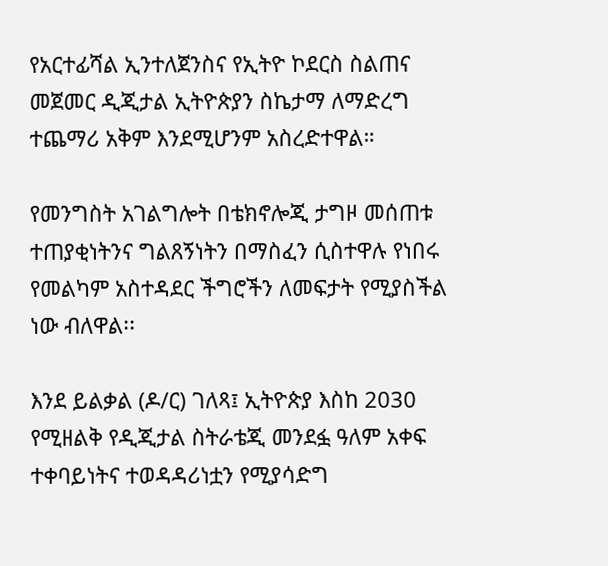የአርተፊሻል ኢንተለጀንስና የኢትዮ ኮደርስ ስልጠና መጀመር ዲጂታል ኢትዮጵያን ስኬታማ ለማድረግ ተጨማሪ አቅም እንደሚሆንም አስረድተዋል።

የመንግስት አገልግሎት በቴክኖሎጂ ታግዞ መሰጠቱ ተጠያቂነትንና ግልጸኝነትን በማስፈን ሲስተዋሉ የነበሩ የመልካም አስተዳደር ችግሮችን ለመፍታት የሚያስችል ነው ብለዋል፡፡

እንደ ይልቃል (ዶ/ር) ገለጻ፤ ኢትዮጵያ እስከ 2030 የሚዘልቅ የዲጂታል ስትራቴጂ መንደፏ ዓለም አቀፍ ተቀባይነትና ተወዳዳሪነቷን የሚያሳድግ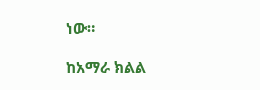ነው።

ከአማራ ክልል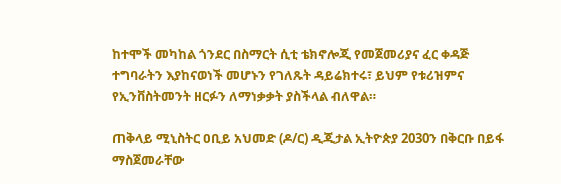ከተሞች መካከል ጎንደር በስማርት ሲቲ ቴክኖሎጂ የመጀመሪያና ፈር ቀዳጅ ተግባራትን እያከናወነች መሆኑን የገለጹት ዳይሬክተሩ፣ ይህም የቱሪዝምና የኢንቨስትመንት ዘርፉን ለማነቃቃት ያስችላል ብለዋል።

ጠቅላይ ሚኒስትር ዐቢይ አህመድ (ዶ/ር) ዲጂታል ኢትዮጵያ 2030ን በቅርቡ በይፋ ማስጀመራቸው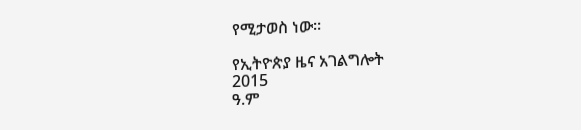የሚታወስ ነው፡፡

የኢትዮጵያ ዜና አገልግሎት
2015
ዓ.ም